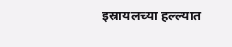इस्रायलच्या हल्ल्यात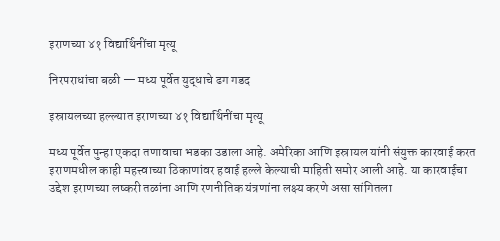इराणच्या ४१ विद्यार्थिनींचा मृत्यू

निरपराधांचा बळी — मध्य पूर्वेत युद्धाचे ढग गडद

इस्रायलच्या हल्ल्यात इराणच्या ४१ विद्यार्थिनींचा मृत्यू

मध्य पूर्वेत पुन्हा एकदा तणावाचा भडका उडाला आहे. अमेरिका आणि इस्रायल यांनी संयुक्त कारवाई करत इराणमधील काही महत्त्वाच्या ठिकाणांवर हवाई हल्ले केल्याची माहिती समोर आली आहे. या कारवाईचा उद्देश इराणच्या लष्करी तळांना आणि रणनीतिक यंत्रणांना लक्ष्य करणे असा सांगितला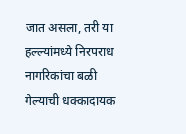जात असला, तरी या हल्ल्यांमध्ये निरपराध नागरिकांचा बळी गेल्याची धक्कादायक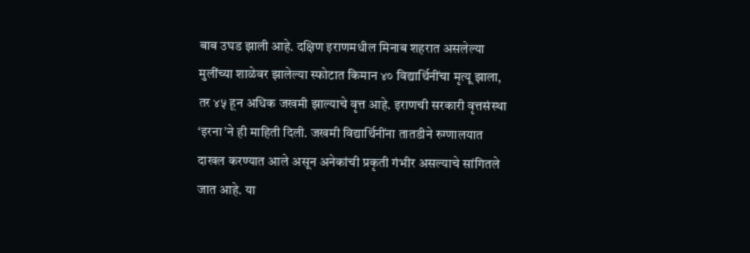बाब उघड झाली आहे. दक्षिण इराणमधील मिनाब शहरात असलेल्या मुलींच्या शाळेवर झालेल्या स्फोटात किमान ४० विद्यार्थिनींचा मृत्यू झाला, तर ४५ हून अधिक जखमी झाल्याचे वृत्त आहे. इराणची सरकारी वृत्तसंस्था ‘इरना’ने ही माहिती दिली. जखमी विद्यार्थिनींना तातडीने रुग्णालयात दाखल करण्यात आले असून अनेकांची प्रकृती गंभीर असल्याचे सांगितले जात आहे. या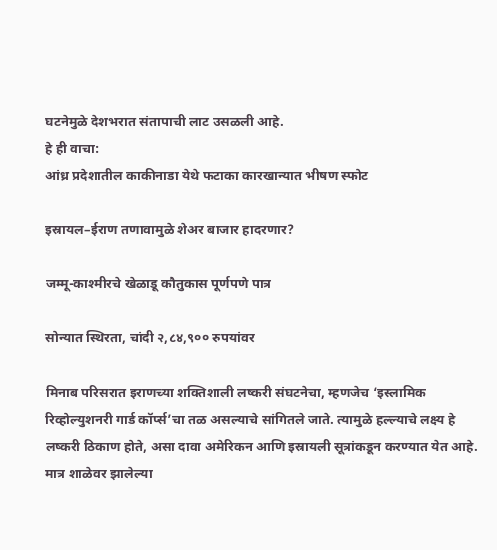घटनेमुळे देशभरात संतापाची लाट उसळली आहे.
हे ही वाचा:
आंध्र प्रदेशातील काकीनाडा येथे फटाका कारखान्यात भीषण स्फोट

इस्रायल–ईराण तणावामुळे शेअर बाजार हादरणार?

जम्मू-काश्मीरचे खेळाडू कौतुकास पूर्णपणे पात्र

सोन्यात स्थिरता, चांदी २,८४,९०० रुपयांवर

मिनाब परिसरात इराणच्या शक्तिशाली लष्करी संघटनेचा, म्हणजेच ‘इस्लामिक रिव्होल्युशनरी गार्ड कॉर्प्स’चा तळ असल्याचे सांगितले जाते. त्यामुळे हल्ल्याचे लक्ष्य हे लष्करी ठिकाण होते, असा दावा अमेरिकन आणि इस्रायली सूत्रांकडून करण्यात येत आहे. मात्र शाळेवर झालेल्या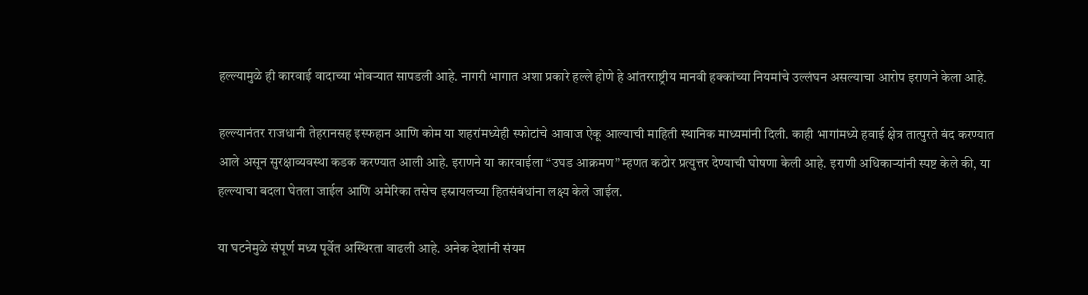हल्ल्यामुळे ही कारवाई वादाच्या भोवऱ्यात सापडली आहे. नागरी भागात अशा प्रकारे हल्ले होणे हे आंतरराष्ट्रीय मानवी हक्कांच्या नियमांचे उल्लंघन असल्याचा आरोप इराणने केला आहे.

हल्ल्यानंतर राजधानी तेहरानसह इस्फहान आणि कोम या शहरांमध्येही स्फोटांचे आवाज ऐकू आल्याची माहिती स्थानिक माध्यमांनी दिली. काही भागांमध्ये हवाई क्षेत्र तात्पुरते बंद करण्यात आले असून सुरक्षाव्यवस्था कडक करण्यात आली आहे. इराणने या कारवाईला “उघड आक्रमण” म्हणत कठोर प्रत्युत्तर देण्याची घोषणा केली आहे. इराणी अधिकाऱ्यांनी स्पष्ट केले की, या हल्ल्याचा बदला घेतला जाईल आणि अमेरिका तसेच इस्रायलच्या हितसंबंधांना लक्ष्य केले जाईल.

या घटनेमुळे संपूर्ण मध्य पूर्वेत अस्थिरता वाढली आहे. अनेक देशांनी संयम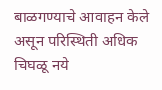बाळगण्याचे आवाहन केले असून परिस्थिती अधिक चिघळू नये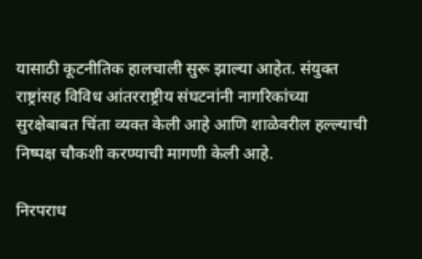यासाठी कूटनीतिक हालचाली सुरू झाल्या आहेत. संयुक्त राष्ट्रांसह विविध आंतरराष्ट्रीय संघटनांनी नागरिकांच्या सुरक्षेबाबत चिंता व्यक्त केली आहे आणि शाळेवरील हल्ल्याची निष्पक्ष चौकशी करण्याची मागणी केली आहे.

निरपराध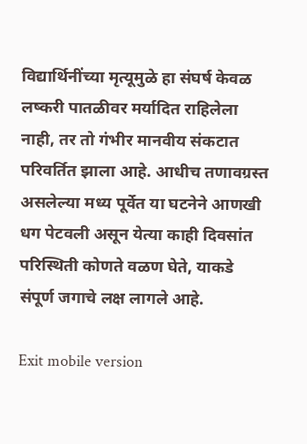विद्यार्थिनींच्या मृत्यूमुळे हा संघर्ष केवळ लष्करी पातळीवर मर्यादित राहिलेला नाही, तर तो गंभीर मानवीय संकटात परिवर्तित झाला आहे. आधीच तणावग्रस्त असलेल्या मध्य पूर्वेत या घटनेने आणखी धग पेटवली असून येत्या काही दिवसांत परिस्थिती कोणते वळण घेते, याकडे संपूर्ण जगाचे लक्ष लागले आहे.

Exit mobile version